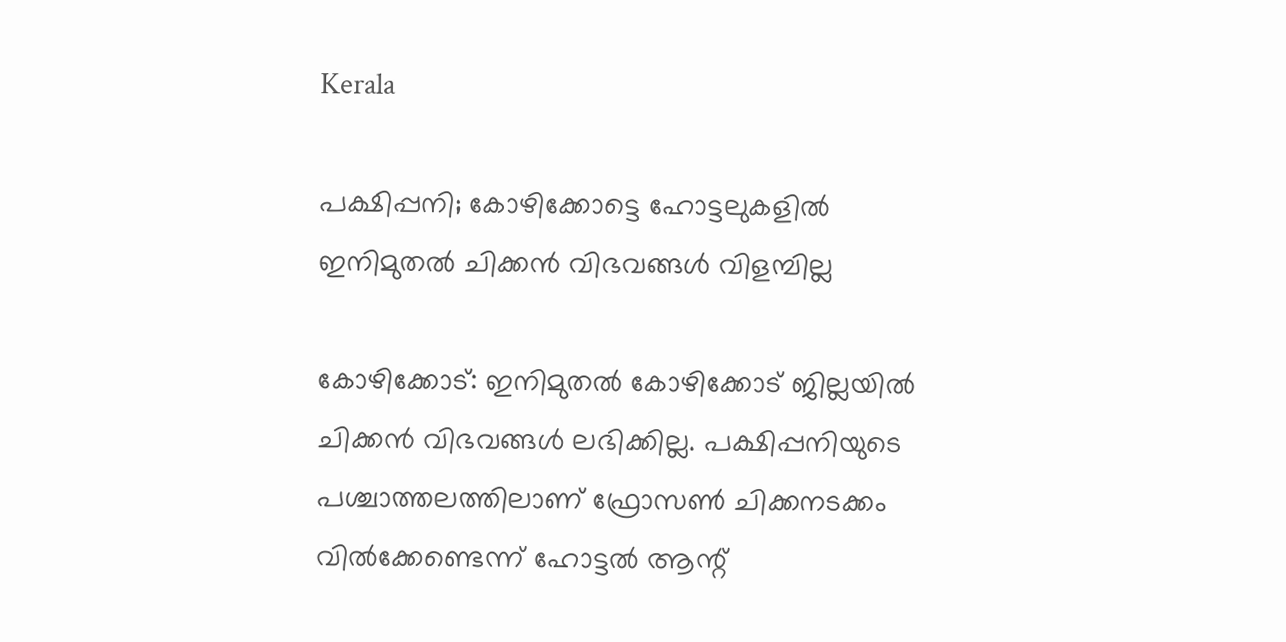Kerala

പക്ഷിപ്പനി; കോഴിക്കോട്ടെ ഹോട്ടലുകളില്‍ ഇനിമുതല്‍ ചിക്കന്‍ വിഭവങ്ങള്‍ വിളമ്പില്ല

കോഴിക്കോട്: ഇനിമുതല്‍ കോഴിക്കോട് ജില്ലയില്‍ ചിക്കന്‍ വിഭവങ്ങള്‍ ലഭിക്കില്ല. പക്ഷിപ്പനിയുടെ പശ്ചാത്തലത്തിലാണ് ഫ്രോസണ്‍ ചിക്കനടക്കം വില്‍ക്കേണ്ടെന്ന് ഹോട്ടല്‍ ആന്റ്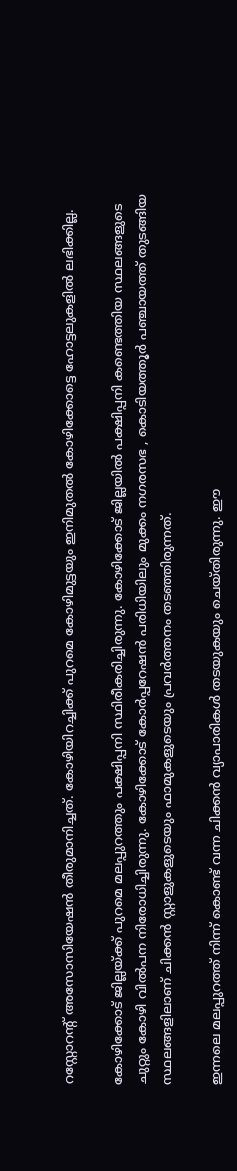റസ്റ്റോറന്റ് അസോസിയേഷന്‍ തീരുമാനിച്ചത്. കോഴിയിറച്ചിക്ക് പുറമെ കോഴിമുട്ടയും ഇനിമുതല്‍ കോഴിക്കോട്ടെ ഹോട്ടലുകളില്‍ ലഭിക്കില്ല.

കോഴിക്കോട് ജില്ലയ്ക്ക് പുറമെ മലപ്പുറത്തും പക്ഷിപ്പനി സ്ഥിരീകരിച്ചിരുന്നു. കോഴിക്കോട് ജില്ലയില്‍ പക്ഷിപ്പനി കണ്ടെത്തിയ സ്ഥലങ്ങളുടെ ചുറ്റും കോഴി വില്‍പന നിരോധിച്ചിരുന്നു. കോഴിക്കോട് കോര്‍പ്പറേഷന്‍ പരിധിയിലും മുക്കം നഗരസഭ , കൊടിയത്തൂര്‍ പഞ്ചായത്ത് തുടങ്ങിയ സ്ഥലങ്ങളിലാണ് ചിക്കന്‍ സ്റ്റാളുകളുടെയും ഫാമുകളുടെയും പ്രവര്‍ത്തനം തടഞ്ഞിരുന്നത്.

ഇന്നലെ മലപ്പുറത്ത് നിന്ന് കൊണ്ട് വന്ന ചിക്കന്‍ വ്യാപാരികള്‍ തടയുകയും ചെയ്തിരുന്നു. ഈ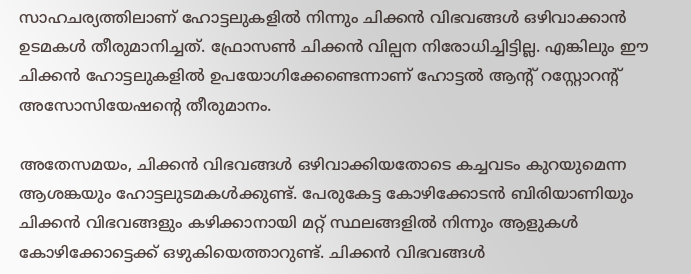സാഹചര്യത്തിലാണ് ഹോട്ടലുകളില്‍ നിന്നും ചിക്കന്‍ വിഭവങ്ങള്‍ ഒഴിവാക്കാന്‍ ഉടമകള്‍ തീരുമാനിച്ചത്. ഫ്രോസണ്‍ ചിക്കന്‍ വില്പന നിരോധിച്ചിട്ടില്ല. എങ്കിലും ഈ ചിക്കന്‍ ഹോട്ടലുകളില്‍ ഉപയോഗിക്കേണ്ടെന്നാണ് ഹോട്ടല്‍ ആന്റ് റസ്റ്റോറന്റ് അസോസിയേഷന്റെ തീരുമാനം.

അതേസമയം, ചിക്കന്‍ വിഭവങ്ങള്‍ ഒഴിവാക്കിയതോടെ കച്ചവടം കുറയുമെന്ന ആശങ്കയും ഹോട്ടലുടമകള്‍ക്കുണ്ട്. പേരുകേട്ട കോഴിക്കോടന്‍ ബിരിയാണിയും ചിക്കന്‍ വിഭവങ്ങളും കഴിക്കാനായി മറ്റ് സ്ഥലങ്ങളില്‍ നിന്നും ആളുകള്‍ കോഴിക്കോട്ടെക്ക് ഒഴുകിയെത്താറുണ്ട്. ചിക്കന്‍ വിഭവങ്ങള്‍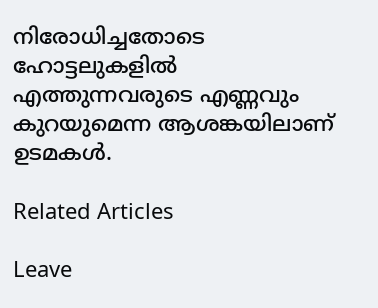നിരോധിച്ചതോടെ ഹോട്ടലുകളില്‍ എത്തുന്നവരുടെ എണ്ണവും കുറയുമെന്ന ആശങ്കയിലാണ് ഉടമകള്‍.

Related Articles

Leave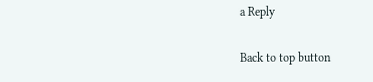a Reply

Back to top button